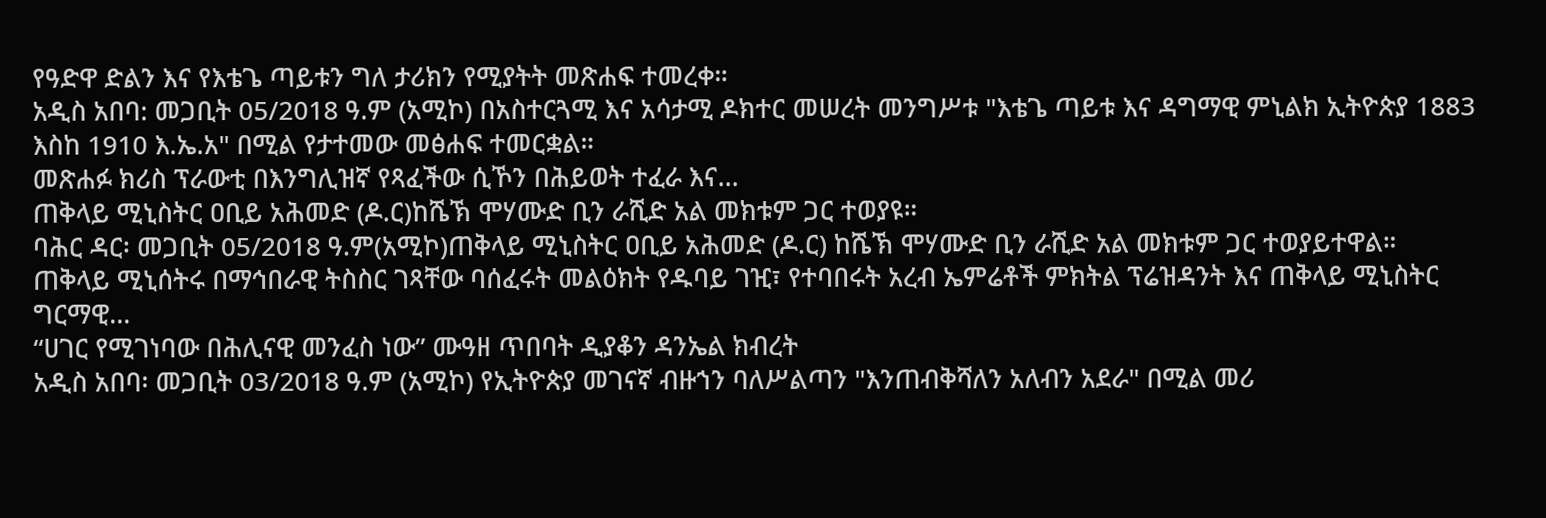የዓድዋ ድልን እና የእቴጌ ጣይቱን ግለ ታሪክን የሚያትት መጽሐፍ ተመረቀ።
አዲስ አበባ: መጋቢት 05/2018 ዓ.ም (አሚኮ) በአስተርጓሚ እና አሳታሚ ዶክተር መሠረት መንግሥቱ "እቴጌ ጣይቱ እና ዳግማዊ ምኒልክ ኢትዮጵያ 1883 እስከ 1910 እ.ኤ.አ" በሚል የታተመው መፅሐፍ ተመርቋል።
መጽሐፉ ክሪስ ፕራውቲ በእንግሊዝኛ የጻፈችው ሲኾን በሕይወት ተፈራ እና...
ጠቅላይ ሚኒስትር ዐቢይ አሕመድ (ዶ.ር)ከሼኽ ሞሃሙድ ቢን ራሺድ አል መክቱም ጋር ተወያዩ።
ባሕር ዳር፡ መጋቢት 05/2018 ዓ.ም(አሚኮ)ጠቅላይ ሚኒስትር ዐቢይ አሕመድ (ዶ.ር) ከሼኽ ሞሃሙድ ቢን ራሺድ አል መክቱም ጋር ተወያይተዋል።
ጠቅላይ ሚኒሰትሩ በማኅበራዊ ትስስር ገጻቸው ባሰፈሩት መልዕክት የዱባይ ገዢ፣ የተባበሩት አረብ ኤምሬቶች ምክትል ፕሬዝዳንት እና ጠቅላይ ሚኒስትር ግርማዊ...
“ሀገር የሚገነባው በሕሊናዊ መንፈስ ነው” ሙዓዘ ጥበባት ዲያቆን ዳንኤል ክብረት
አዲስ አበባ፡ መጋቢት 03/2018 ዓ.ም (አሚኮ) የኢትዮጵያ መገናኛ ብዙኀን ባለሥልጣን "እንጠብቅሻለን አለብን አደራ" በሚል መሪ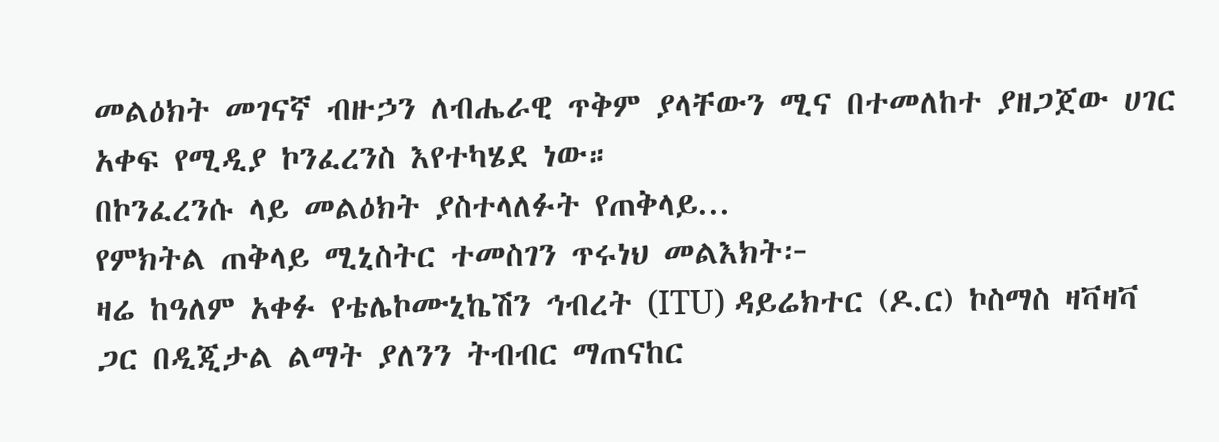መልዕክት መገናኛ ብዙኃን ለብሔራዊ ጥቅም ያላቸውን ሚና በተመለከተ ያዘጋጀው ሀገር አቀፍ የሚዲያ ኮንፈረንስ እየተካሄደ ነው።
በኮንፈረንሱ ላይ መልዕክት ያስተላለፉት የጠቅላይ...
የምክትል ጠቅላይ ሚኒስትር ተመስገን ጥሩነህ መልእክት፦
ዛሬ ከዓለም አቀፉ የቴሌኮሙኒኬሽን ኅብረት (ITU) ዳይሬክተር (ዶ.ር) ኮስማስ ዛቫዛቫ ጋር በዲጂታል ልማት ያለንን ትብብር ማጠናከር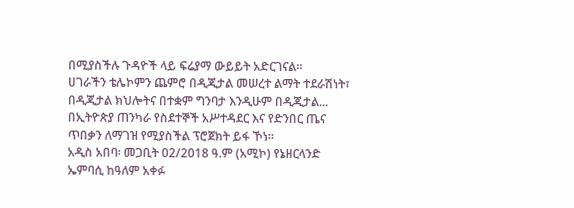በሚያስችሉ ጉዳዮች ላይ ፍሬያማ ውይይት አድርገናል።
ሀገራችን ቴሌኮምን ጨምሮ በዲጂታል መሠረተ ልማት ተደራሽነት፣ በዲጂታል ክህሎትና በተቋም ግንባታ እንዲሁም በዲጂታል...
በኢትዮጵያ ጠንካራ የስደተኞች አሥተዳደር እና የድንበር ጤና ጥበቃን ለማገዝ የሚያስችል ፕሮጀክት ይፋ ኾነ።
አዲስ አበባ፡ መጋቢት 02/2018 ዓ.ም (አሚኮ) የኔዘርላንድ ኤምባሲ ከዓለም አቀፉ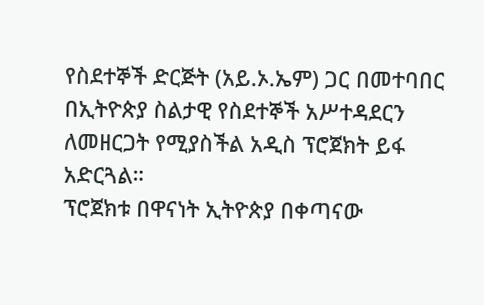የስደተኞች ድርጅት (አይ.ኦ.ኤም) ጋር በመተባበር በኢትዮጵያ ስልታዊ የስደተኞች አሥተዳደርን ለመዘርጋት የሚያስችል አዲስ ፕሮጀክት ይፋ አድርጓል።
ፕሮጀክቱ በዋናነት ኢትዮጵያ በቀጣናው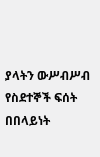ያላትን ውሥብሥብ የስደተኞች ፍሰት በበላይነት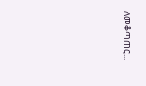ለመቆጣጠር...